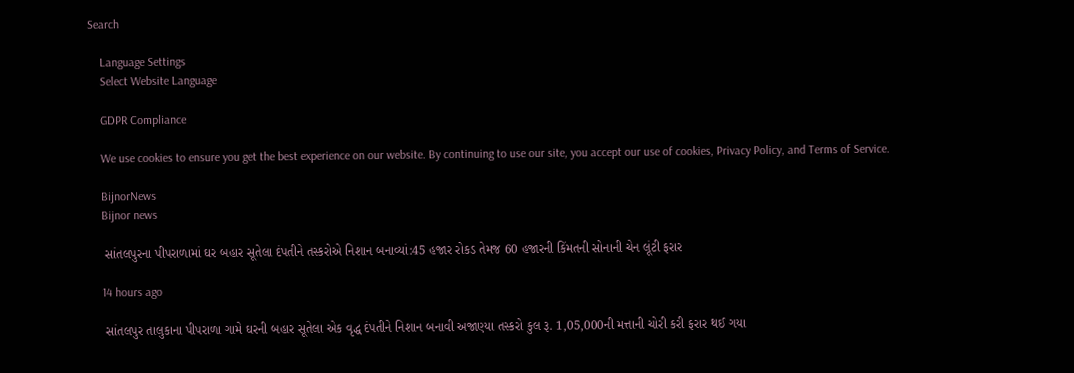Search

    Language Settings
    Select Website Language

    GDPR Compliance

    We use cookies to ensure you get the best experience on our website. By continuing to use our site, you accept our use of cookies, Privacy Policy, and Terms of Service.

    BijnorNews
    Bijnor news

    સાંતલપુરના પીપરાળામાં ઘર બહાર સૂતેલા દંપતીને તસ્કરોએ નિશાન બનાવ્યાં:45 હજાર રોકડ તેમજ 60 હજારની કિંમતની સોનાની ચેન લૂંટી ફરાર

    14 hours ago

    સાંતલપુર તાલુકાના પીપરાળા ગામે ઘરની બહાર સૂતેલા એક વૃદ્ધ દંપતીને નિશાન બનાવી અજાણ્યા તસ્કરો કુલ રૂ. 1,05,000ની મત્તાની ચોરી કરી ફરાર થઈ ગયા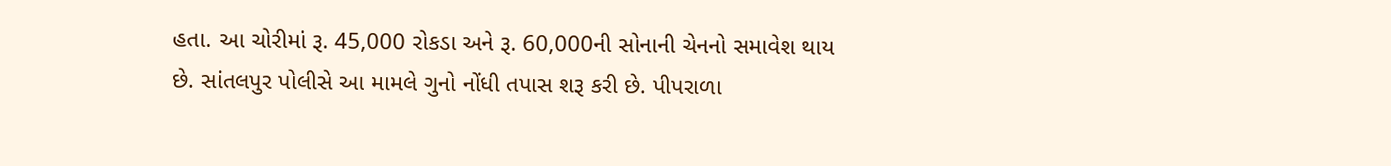હતા. આ ચોરીમાં રૂ. 45,000 રોકડા અને રૂ. 60,000ની સોનાની ચેનનો સમાવેશ થાય છે. સાંતલપુર પોલીસે આ મામલે ગુનો નોંધી તપાસ શરૂ કરી છે. પીપરાળા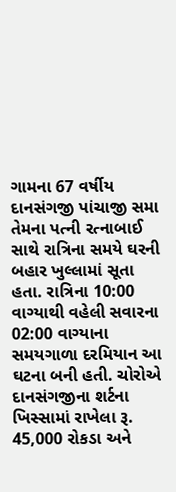ગામના 67 વર્ષીય દાનસંગજી પાંચાજી સમા તેમના પત્ની રત્નાબાઈ સાથે રાત્રિના સમયે ઘરની બહાર ખુલ્લામાં સૂતા હતા. રાત્રિના 10:00 વાગ્યાથી વહેલી સવારના 02:00 વાગ્યાના સમયગાળા દરમિયાન આ ઘટના બની હતી. ચોરોએ દાનસંગજીના શર્ટના ખિસ્સામાં રાખેલા રૂ. 45,000 રોકડા અને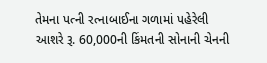તેમના પત્ની રત્નાબાઈના ગળામાં પહેરેલી આશરે રૂ. 60,000ની કિંમતની સોનાની ચેનની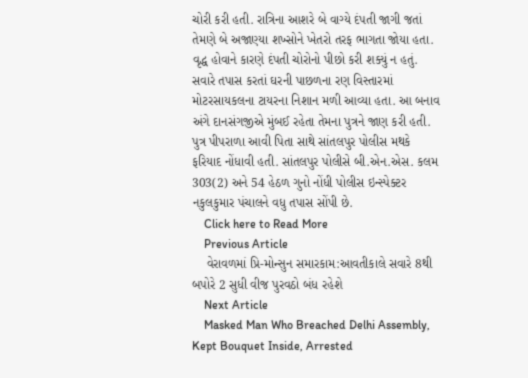ચોરી કરી હતી. રાત્રિના આશરે બે વાગ્યે દંપતી જાગી જતાં તેમણે બે અજાણ્યા શખ્સોને ખેતરો તરફ ભાગતા જોયા હતા. વૃદ્ધ હોવાને કારણે દંપતી ચોરોનો પીછો કરી શક્યું ન હતું. સવારે તપાસ કરતાં ઘરની પાછળના રણ વિસ્તારમાં મોટરસાયકલના ટાયરના નિશાન મળી આવ્યા હતા. આ બનાવ અંગે દાનસંગજીએ મુંબઈ રહેતા તેમના પુત્રને જાણ કરી હતી. પુત્ર પીપરાળા આવી પિતા સાથે સાંતલપુર પોલીસ મથકે ફરિયાદ નોંધાવી હતી. સાંતલપુર પોલીસે બી.એન.એસ. કલમ 303(2) અને 54 હેઠળ ગુનો નોંધી પોલીસ ઇન્સ્પેક્ટર નકુલકુમાર પંચાલને વધુ તપાસ સોંપી છે.
    Click here to Read More
    Previous Article
    વેરાવળમાં પ્રિ-મોન્સુન સમારકામ:આવતીકાલે સવારે 8થી બપોરે 2 સુધી વીજ પુરવઠો બંધ રહેશે
    Next Article
    Masked Man Who Breached Delhi Assembly, Kept Bouquet Inside, Arrested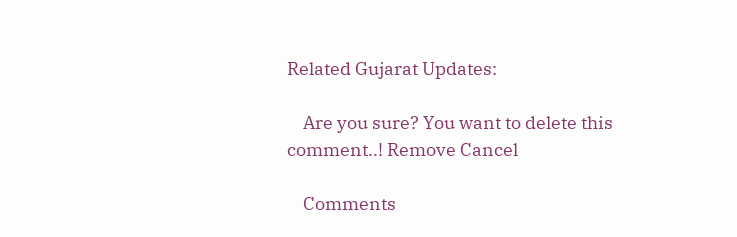Related Gujarat Updates:

    Are you sure? You want to delete this comment..! Remove Cancel

    Comments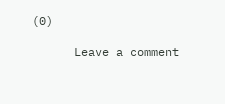(0)

      Leave a comment